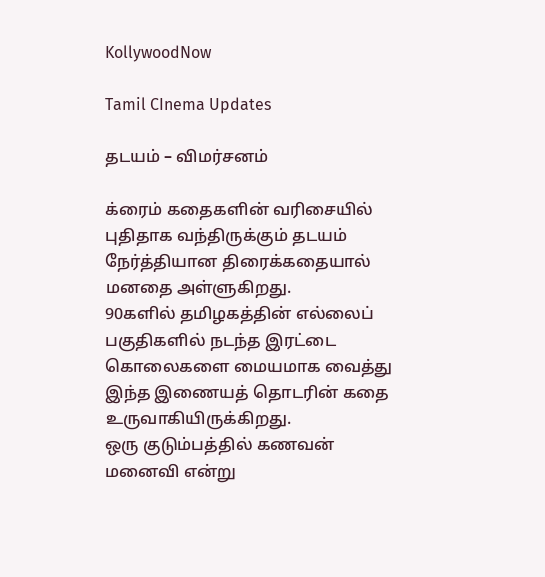KollywoodNow

Tamil CInema Updates

தடயம் – விமர்சனம்

க்ரைம் கதைகளின் வரிசையில் புதிதாக வந்திருக்கும் தடயம் நேர்த்தியான திரைக்கதையால் மனதை அள்ளுகிறது.
90களில் தமிழகத்தின் எல்லைப் பகுதிகளில் நடந்த இரட்டை கொலைகளை மையமாக வைத்து இந்த இணையத் தொடரின் கதை உருவாகியிருக்கிறது.
ஒரு குடும்பத்தில் கணவன் மனைவி என்று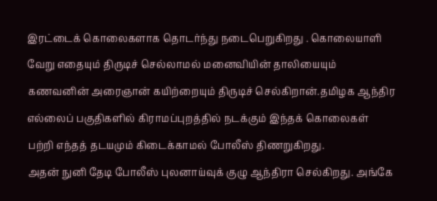இரட்டைக் கொலைகளாக தொடர்ந்து நடைபெறுகிறது . கொலையாளி வேறு எதையும் திருடிச் செல்லாமல் மனைவியின் தாலியையும் கணவனின் அரைஞான் கயிற்றையும் திருடிச் செல்கிறான்.தமிழக ஆந்திர எல்லைப் பகுதிகளில் கிராமப்புறத்தில் நடக்கும் இந்தக் கொலைகள் பற்றி எந்தத் தடயமும் கிடைக்காமல் போலீஸ் திணறுகிறது.
அதன் நுனி தேடி போலீஸ் புலனாய்வுக் குழு ஆந்திரா செல்கிறது. அங்கே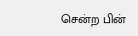சென்ற பின்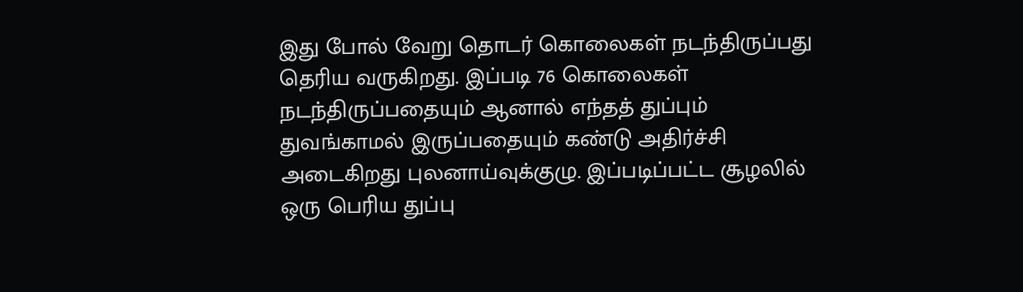இது போல் வேறு தொடர் கொலைகள் நடந்திருப்பது தெரிய வருகிறது. இப்படி 76 கொலைகள் நடந்திருப்பதையும் ஆனால் எந்தத் துப்பும் துவங்காமல் இருப்பதையும் கண்டு அதிர்ச்சி அடைகிறது புலனாய்வுக்குழு. இப்படிப்பட்ட சூழலில் ஒரு பெரிய துப்பு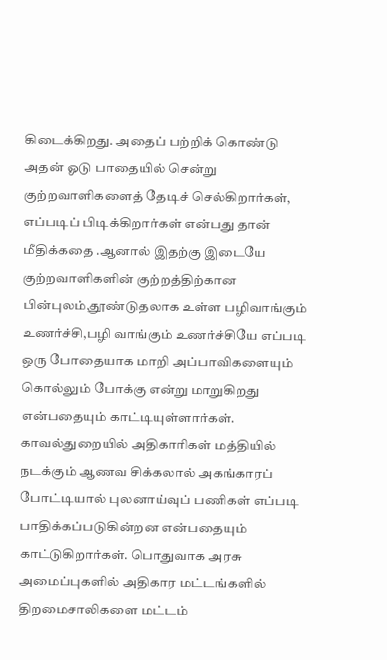கிடைக்கிறது. அதைப் பற்றிக் கொண்டு அதன் ஓடு பாதையில் சென்று குற்றவாளிகளைத் தேடிச் செல்கிறார்கள், எப்படிப் பிடிக்கிறார்கள் என்பது தான் மீதிக்கதை .ஆனால் இதற்கு இடையே குற்றவாளிகளின் குற்றத்திற்கான பின்புலம்,தூண்டுதலாக உள்ள பழிவாங்கும் உணர்ச்சி,பழி வாங்கும் உணர்ச்சியே எப்படி ஒரு போதையாக மாறி அப்பாவிகளையும் கொல்லும் போக்கு என்று மாறுகிறது என்பதையும் காட்டியுள்ளார்கள்.
காவல்துறையில் அதிகாரிகள் மத்தியில் நடக்கும் ஆணவ சிக்கலால் அகங்காரப் போட்டியால் புலனாய்வுப் பணிகள் எப்படி பாதிக்கப்படுகின்றன என்பதையும் காட்டுகிறார்கள். பொதுவாக அரசு அமைப்புகளில் அதிகார மட்டங்களில் திறமைசாலிகளை மட்டம்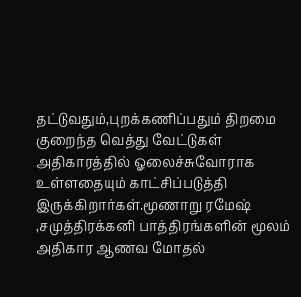தட்டுவதும்,புறக்கணிப்பதும் திறமை குறைந்த வெத்து வேட்டுகள் அதிகாரத்தில் ஓலைச்சுவோராக உள்ளதையும் காட்சிப்படுத்தி இருக்கிறார்கள்.மூணாறு ரமேஷ் ,சமுத்திரக்கனி பாத்திரங்களின் மூலம் அதிகார ஆணவ மோதல்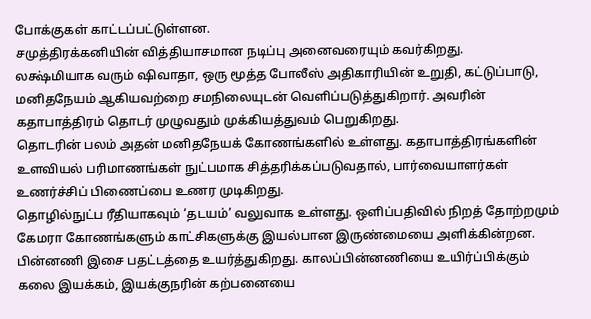போக்குகள் காட்டப்பட்டுள்ளன.
சமுத்திரக்கனியின் வித்தியாசமான நடிப்பு அனைவரையும் கவர்கிறது.
லக்ஷ்மியாக வரும் ஷிவாதா, ஒரு மூத்த போலீஸ் அதிகாரியின் உறுதி, கட்டுப்பாடு, மனிதநேயம் ஆகியவற்றை சமநிலையுடன் வெளிப்படுத்துகிறார். அவரின் கதாபாத்திரம் தொடர் முழுவதும் முக்கியத்துவம் பெறுகிறது.
தொடரின் பலம் அதன் மனிதநேயக் கோணங்களில் உள்ளது. கதாபாத்திரங்களின் உளவியல் பரிமாணங்கள் நுட்பமாக சித்தரிக்கப்படுவதால், பார்வையாளர்கள் உணர்ச்சிப் பிணைப்பை உணர முடிகிறது.
தொழில்நுட்ப ரீதியாகவும் ‘தடயம்’ வலுவாக உள்ளது. ஒளிப்பதிவில் நிறத் தோற்றமும் கேமரா கோணங்களும் காட்சிகளுக்கு இயல்பான இருண்மையை அளிக்கின்றன. பின்னணி இசை பதட்டத்தை உயர்த்துகிறது. காலப்பின்னணியை உயிர்ப்பிக்கும் கலை இயக்கம், இயக்குநரின் கற்பனையை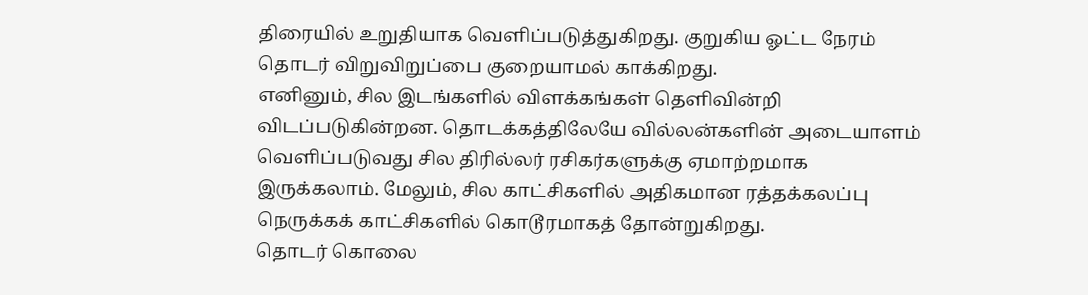திரையில் உறுதியாக வெளிப்படுத்துகிறது. குறுகிய ஓட்ட நேரம் தொடர் விறுவிறுப்பை குறையாமல் காக்கிறது.
எனினும், சில இடங்களில் விளக்கங்கள் தெளிவின்றி விடப்படுகின்றன. தொடக்கத்திலேயே வில்லன்களின் அடையாளம் வெளிப்படுவது சில திரில்லர் ரசிகர்களுக்கு ஏமாற்றமாக இருக்கலாம். மேலும், சில காட்சிகளில் அதிகமான ரத்தக்கலப்பு நெருக்கக் காட்சிகளில் கொடூரமாகத் தோன்றுகிறது.
தொடர் கொலை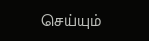செய்யும்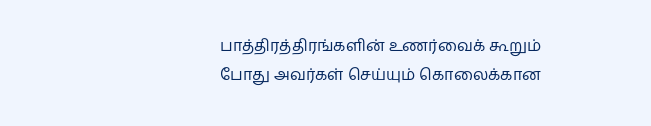பாத்திரத்திரங்களின் உணர்வைக் கூறும் போது அவர்கள் செய்யும் கொலைக்கான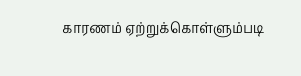காரணம் ஏற்றுக்கொள்ளும்படி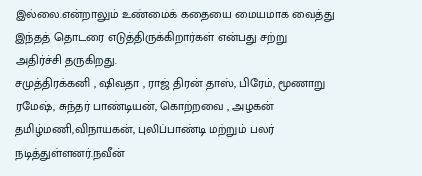இல்லை.என்றாலும் உண்மைக் கதையை மையமாக வைத்து இந்தத் தொடரை எடுத்திருக்கிறார்கள் என்பது சற்று அதிர்ச்சி தருகிறது.
சமுத்திரக்கனி , ஷிவதா , ராஜ் திரன் தாஸ், பிரேம், மூணாறு ரமேஷ், சுந்தர் பாண்டியன், கொற்றவை , அழகன் தமிழ்மணி,விநாயகன், புலிப்பாண்டி மற்றும் பலர் நடித்துள்ளனர்.நவீன்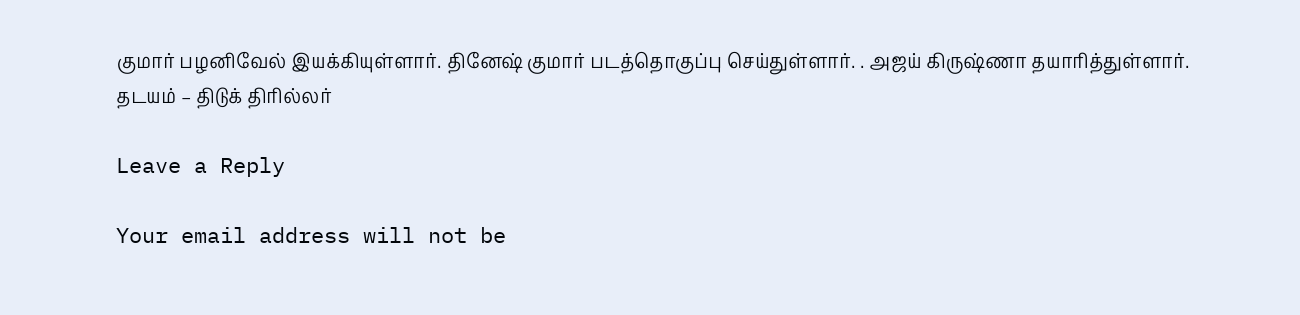குமார் பழனிவேல் இயக்கியுள்ளார். தினேஷ் குமார் படத்தொகுப்பு செய்துள்ளார். . அஜய் கிருஷ்ணா தயாரித்துள்ளார்.
தடயம் – திடுக் திரில்லர்

Leave a Reply

Your email address will not be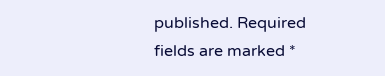published. Required fields are marked *